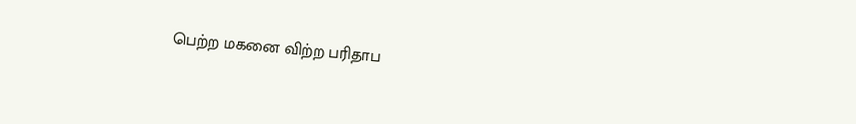பெற்ற மகனை விற்ற பரிதாப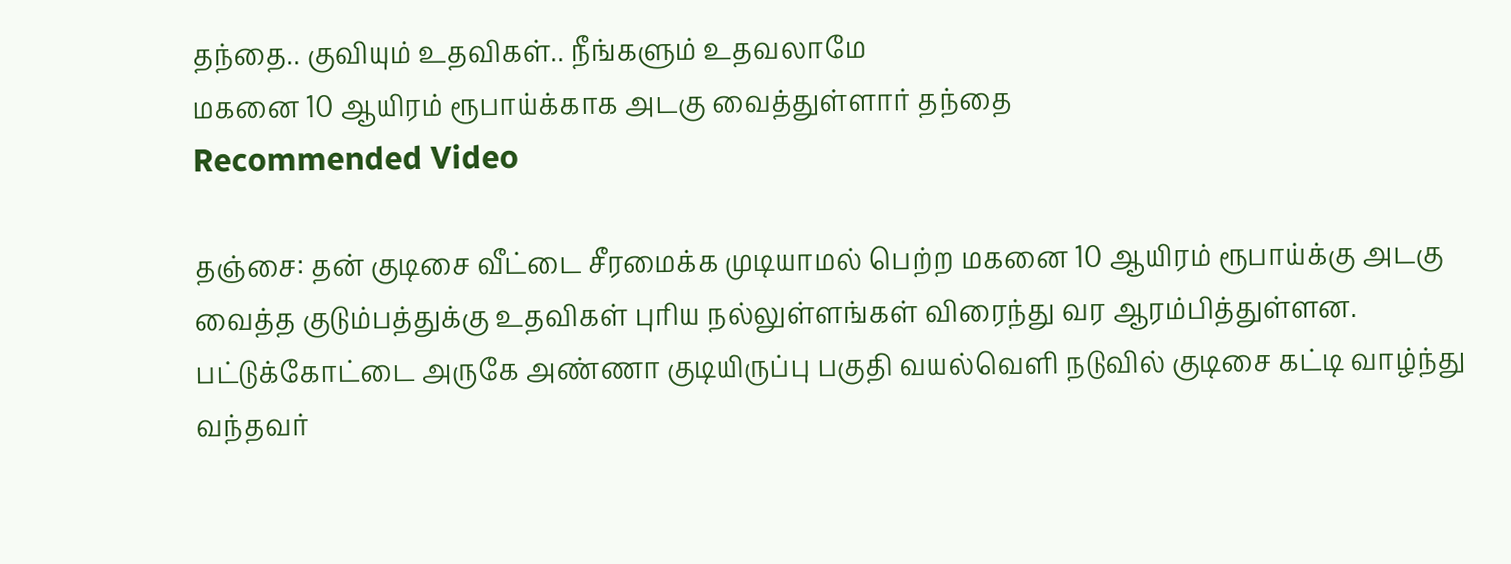தந்தை.. குவியும் உதவிகள்.. நீங்களும் உதவலாமே
மகனை 10 ஆயிரம் ரூபாய்க்காக அடகு வைத்துள்ளார் தந்தை
Recommended Video

தஞ்சை: தன் குடிசை வீட்டை சீரமைக்க முடியாமல் பெற்ற மகனை 10 ஆயிரம் ரூபாய்க்கு அடகு வைத்த குடும்பத்துக்கு உதவிகள் புரிய நல்லுள்ளங்கள் விரைந்து வர ஆரம்பித்துள்ளன.
பட்டுக்கோட்டை அருகே அண்ணா குடியிருப்பு பகுதி வயல்வெளி நடுவில் குடிசை கட்டி வாழ்ந்து வந்தவர்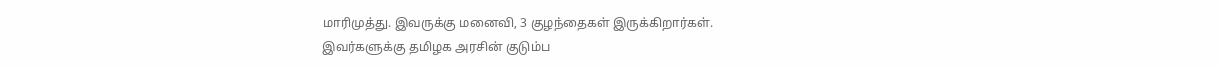மாரிமுத்து. இவருக்கு மனைவி, 3 குழந்தைகள் இருக்கிறார்கள்.
இவர்களுக்கு தமிழக அரசின் குடும்ப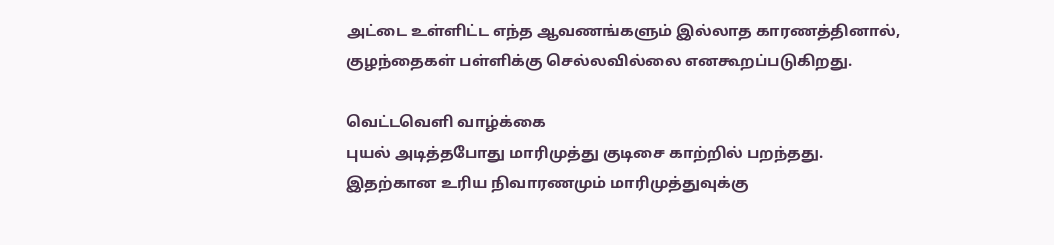அட்டை உள்ளிட்ட எந்த ஆவணங்களும் இல்லாத காரணத்தினால், குழந்தைகள் பள்ளிக்கு செல்லவில்லை எனகூறப்படுகிறது.

வெட்டவெளி வாழ்க்கை
புயல் அடித்தபோது மாரிமுத்து குடிசை காற்றில் பறந்தது. இதற்கான உரிய நிவாரணமும் மாரிமுத்துவுக்கு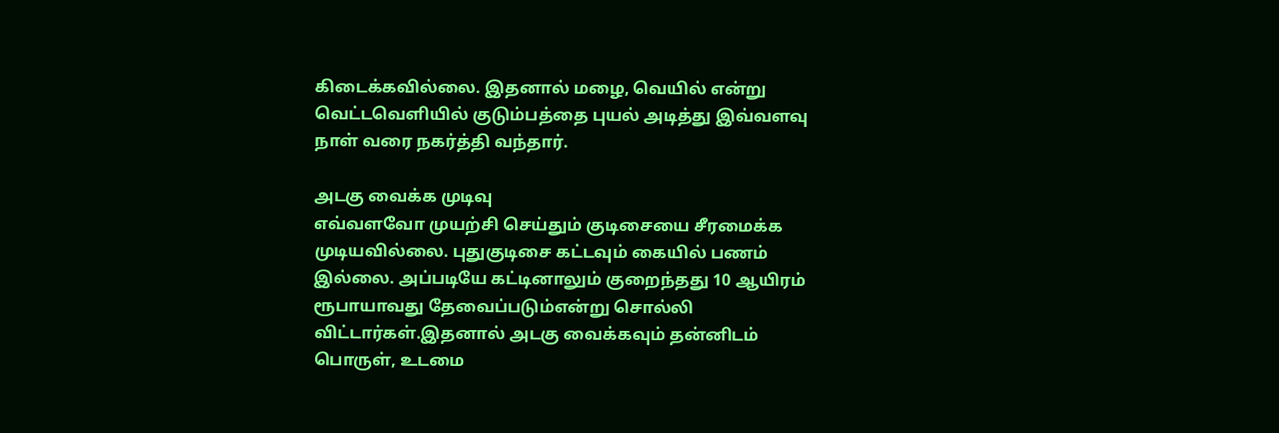கிடைக்கவில்லை. இதனால் மழை, வெயில் என்று வெட்டவெளியில் குடும்பத்தை புயல் அடித்து இவ்வளவு நாள் வரை நகர்த்தி வந்தார்.

அடகு வைக்க முடிவு
எவ்வளவோ முயற்சி செய்தும் குடிசையை சீரமைக்க முடியவில்லை. புதுகுடிசை கட்டவும் கையில் பணம் இல்லை. அப்படியே கட்டினாலும் குறைந்தது 10 ஆயிரம் ரூபாயாவது தேவைப்படும்என்று சொல்லி விட்டார்கள்.இதனால் அடகு வைக்கவும் தன்னிடம் பொருள், உடமை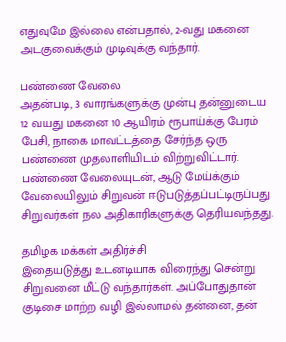எதுவுமே இல்லை என்பதால், 2-வது மகனை அடகுவைக்கும் முடிவுக்கு வந்தார்.

பண்ணை வேலை
அதன்படி, 3 வாரங்களுக்கு முன்பு தன்னுடைய 12 வயது மகனை 10 ஆயிரம் ரூபாய்க்கு பேரம் பேசி, நாகை மாவட்டத்தை சேர்ந்த ஒரு பண்ணை முதலாளியிடம் விற்றுவிட்டார். பண்ணை வேலையுடன், ஆடு மேய்க்கும் வேலையிலும் சிறுவன் ஈடுபடுத்தப்பட்டிருப்பது சிறுவர்கள் நல அதிகாரிகளுக்கு தெரியவந்தது.

தமிழக மக்கள் அதிர்ச்சி
இதையடுத்து உடனடியாக விரைந்து சென்று சிறுவனை மீட்டு வந்தார்கள். அப்போதுதான் குடிசை மாற்ற வழி இல்லாமல் தன்னை, தன்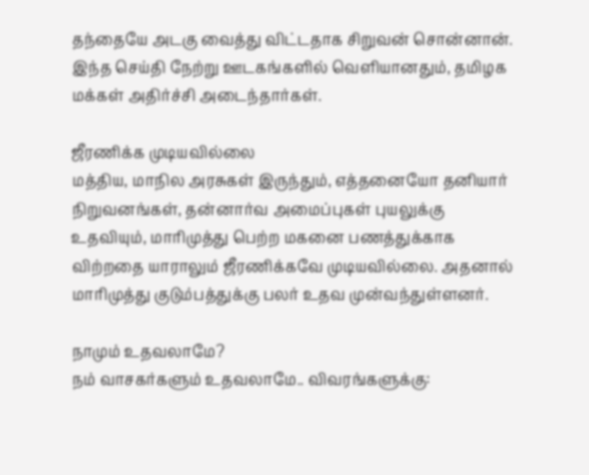தந்தையே அடகு வைத்து விட்டதாக சிறுவன் சொன்னான். இந்த செய்தி நேற்று ஊடகங்களில் வெளியானதும், தமிழக மக்கள் அதிர்ச்சி அடைந்தார்கள்.

ஜீரணிக்க முடியவில்லை
மத்திய, மாநில அரசுகள் இருந்தும், எத்தனையோ தனியார் நிறுவனங்கள், தன்னார்வ அமைப்புகள் புயலுக்கு உதவியும், மாரிமுத்து பெற்ற மகனை பணத்துக்காக விற்றதை யாராலும் ஜீரணிக்கவே முடியவில்லை. அதனால் மாரிமுத்து குடும்பத்துக்கு பலர் உதவ முன்வந்துள்ளனர்.

நாமும் உதவலாமே?
நம் வாசகர்களும் உதவலாமே.. விவரங்களுக்கு: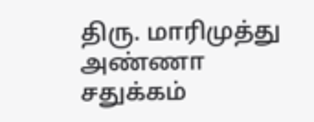திரு. மாரிமுத்து
அண்ணா சதுக்கம்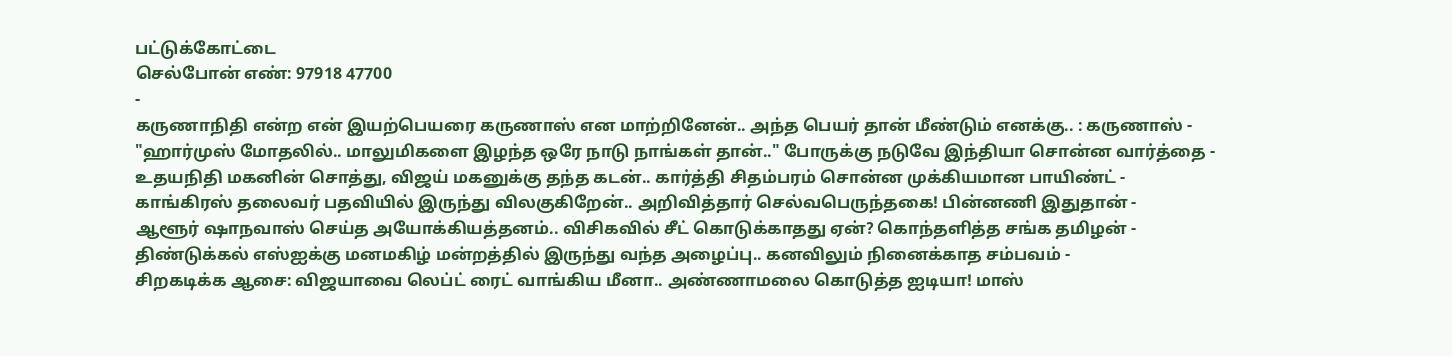பட்டுக்கோட்டை
செல்போன் எண்: 97918 47700
-
கருணாநிதி என்ற என் இயற்பெயரை கருணாஸ் என மாற்றினேன்.. அந்த பெயர் தான் மீண்டும் எனக்கு.. : கருணாஸ் -
"ஹார்முஸ் மோதலில்.. மாலுமிகளை இழந்த ஒரே நாடு நாங்கள் தான்.." போருக்கு நடுவே இந்தியா சொன்ன வார்த்தை -
உதயநிதி மகனின் சொத்து, விஜய் மகனுக்கு தந்த கடன்.. கார்த்தி சிதம்பரம் சொன்ன முக்கியமான பாயிண்ட் -
காங்கிரஸ் தலைவர் பதவியில் இருந்து விலகுகிறேன்.. அறிவித்தார் செல்வபெருந்தகை! பின்னணி இதுதான் -
ஆளூர் ஷாநவாஸ் செய்த அயோக்கியத்தனம்.. விசிகவில் சீட் கொடுக்காதது ஏன்? கொந்தளித்த சங்க தமிழன் -
திண்டுக்கல் எஸ்ஐக்கு மனமகிழ் மன்றத்தில் இருந்து வந்த அழைப்பு.. கனவிலும் நினைக்காத சம்பவம் -
சிறகடிக்க ஆசை: விஜயாவை லெப்ட் ரைட் வாங்கிய மீனா.. அண்ணாமலை கொடுத்த ஐடியா! மாஸ்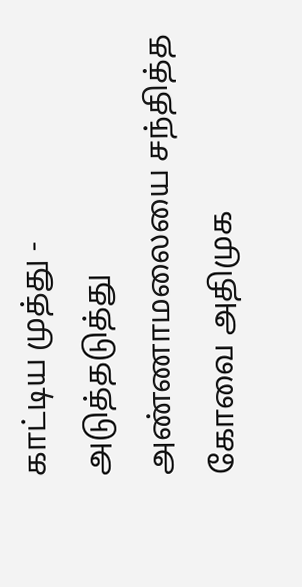காட்டிய முத்து -
அடுத்தடுத்து அண்ணாமலையை சந்தித்த கோவை அதிமுக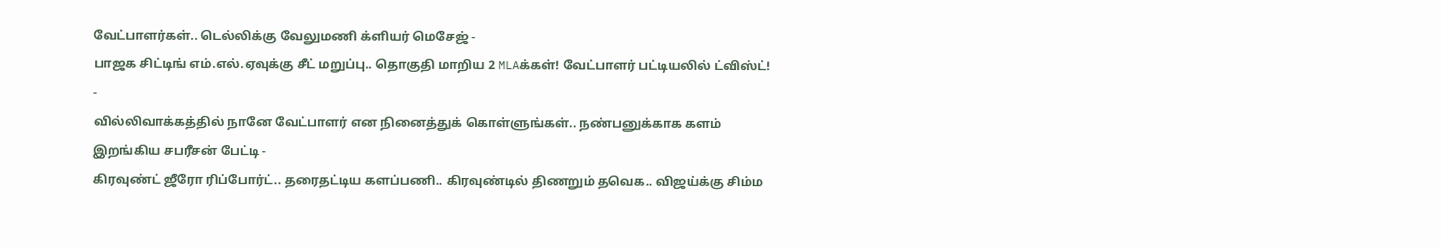வேட்பாளர்கள்.. டெல்லிக்கு வேலுமணி க்ளியர் மெசேஜ் -
பாஜக சிட்டிங் எம்.எல்.ஏவுக்கு சீட் மறுப்பு.. தொகுதி மாறிய 2 MLAக்கள்! வேட்பாளர் பட்டியலில் ட்விஸ்ட்! -
வில்லிவாக்கத்தில் நானே வேட்பாளர் என நினைத்துக் கொள்ளுங்கள்.. நண்பனுக்காக களம் இறங்கிய சபரீசன் பேட்டி -
கிரவுண்ட் ஜீரோ ரிப்போர்ட்.. தரைதட்டிய களப்பணி.. கிரவுண்டில் திணறும் தவெக.. விஜய்க்கு சிம்ம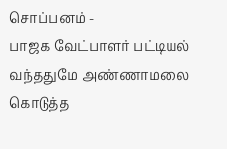சொப்பனம் -
பாஜக வேட்பாளர் பட்டியல் வந்ததுமே அண்ணாமலை கொடுத்த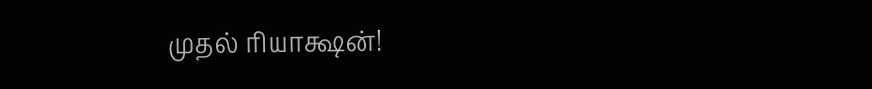முதல் ரியாக்ஷன்!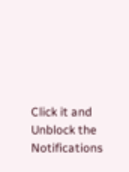Click it and Unblock the Notifications